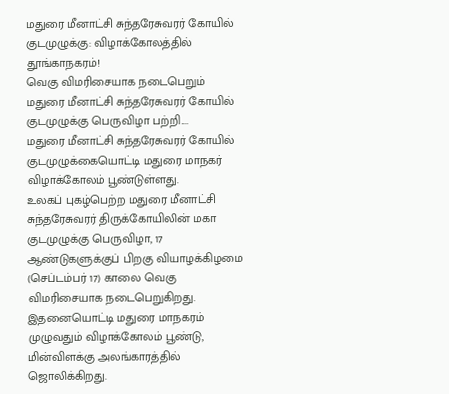மதுரை மீனாட்சி சுந்தரேசுவரர் கோயில் குடமுழுக்கு: விழாக்கோலத்தில் தூங்காநகரம்!
வெகு விமரிசையாக நடைபெறும் மதுரை மீனாட்சி சுந்தரேசுவரர் கோயில் குடமுழுக்கு பெருவிழா பற்றி....
மதுரை மீனாட்சி சுந்தரேசுவரர் கோயில் குடமுழுக்கையொட்டி மதுரை மாநகர் விழாக்கோலம் பூண்டுள்ளது.
உலகப் புகழ்பெற்ற மதுரை மீனாட்சி சுந்தரேசுவரர் திருக்கோயிலின் மகா குடமுழுக்கு பெருவிழா, 17 ஆண்டுகளுக்குப் பிறகு வியாழக்கிழமை (செப்டம்பர் 17) காலை வெகு விமரிசையாக நடைபெறுகிறது. இதனையொட்டி மதுரை மாநகரம் முழுவதும் விழாக்கோலம் பூண்டு, மின்விளக்கு அலங்காரத்தில் ஜொலிக்கிறது.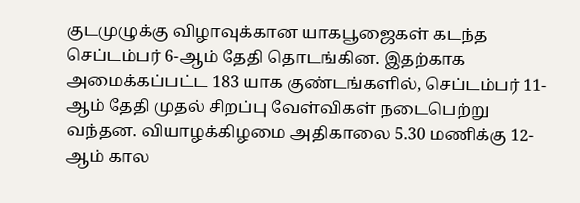குடமுழுக்கு விழாவுக்கான யாகபூஜைகள் கடந்த செப்டம்பர் 6-ஆம் தேதி தொடங்கின. இதற்காக அமைக்கப்பட்ட 183 யாக குண்டங்களில், செப்டம்பர் 11-ஆம் தேதி முதல் சிறப்பு வேள்விகள் நடைபெற்று வந்தன. வியாழக்கிழமை அதிகாலை 5.30 மணிக்கு 12-ஆம் கால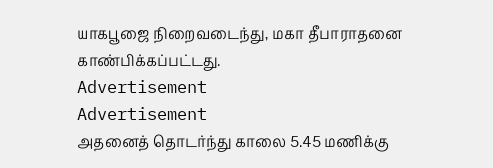யாகபூஜை நிறைவடைந்து, மகா தீபாராதனை காண்பிக்கப்பட்டது.
Advertisement
Advertisement
அதனைத் தொடர்ந்து காலை 5.45 மணிக்கு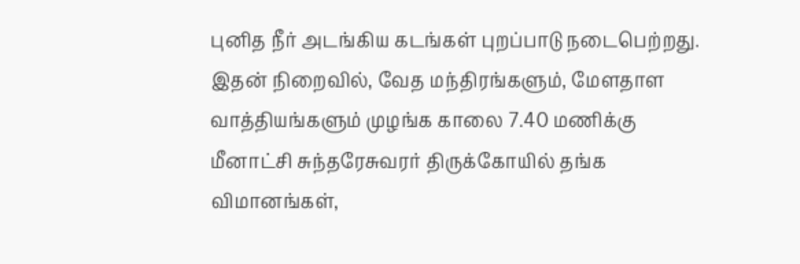புனித நீர் அடங்கிய கடங்கள் புறப்பாடு நடைபெற்றது. இதன் நிறைவில், வேத மந்திரங்களும், மேளதாள வாத்தியங்களும் முழங்க காலை 7.40 மணிக்கு மீனாட்சி சுந்தரேசுவரர் திருக்கோயில் தங்க விமானங்கள்,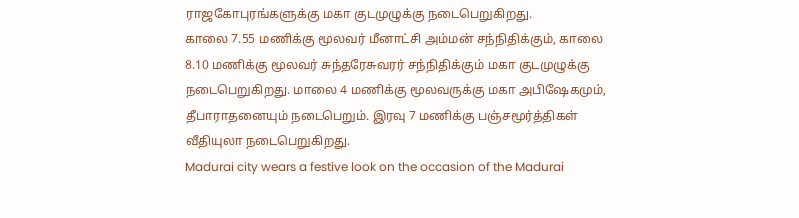ராஜகோபுரங்களுக்கு மகா குடமுழுக்கு நடைபெறுகிறது.
காலை 7.55 மணிக்கு மூலவர் மீனாட்சி அம்மன் சந்நிதிக்கும், காலை 8.10 மணிக்கு மூலவர் சுந்தரேசுவரர் சந்நிதிக்கும் மகா குடமுழுக்கு நடைபெறுகிறது. மாலை 4 மணிக்கு மூலவருக்கு மகா அபிஷேகமும், தீபாராதனையும் நடைபெறும். இரவு 7 மணிக்கு பஞ்சமூர்த்திகள் வீதியுலா நடைபெறுகிறது.
Madurai city wears a festive look on the occasion of the Madurai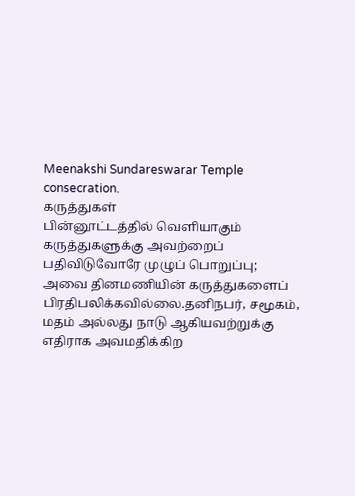Meenakshi Sundareswarar Temple consecration.
கருத்துகள்
பின்னூட்டத்தில் வெளியாகும் கருத்துகளுக்கு அவற்றைப் பதிவிடுவோரே முழுப் பொறுப்பு; அவை தினமணியின் கருத்துகளைப் பிரதிபலிக்கவில்லை.தனிநபர், சமூகம், மதம் அல்லது நாடு ஆகியவற்றுக்கு எதிராக அவமதிக்கிற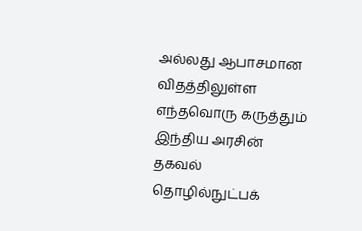அல்லது ஆபாசமான விதத்திலுள்ள எந்தவொரு கருத்தும் இந்திய அரசின் தகவல் தொழில்நுட்பக்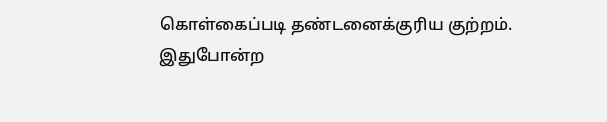கொள்கைப்படி தண்டனைக்குரிய குற்றம். இதுபோன்ற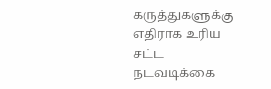கருத்துகளுக்கு எதிராக உரிய சட்ட நடவடிக்கை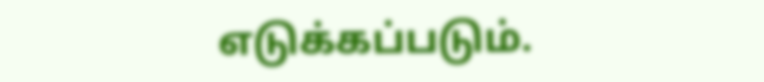எடுக்கப்படும்.